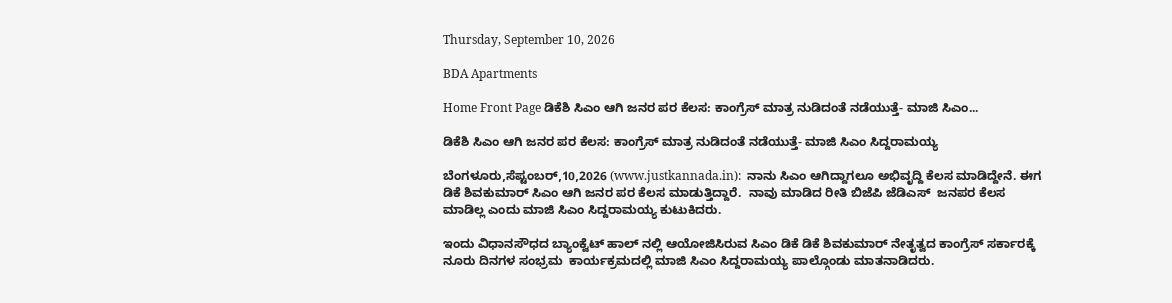Thursday, September 10, 2026

BDA Apartments

Home Front Page ಡಿಕೆಶಿ ಸಿಎಂ ಆಗಿ ಜನರ ಪರ ಕೆಲಸ: ಕಾಂಗ್ರೆಸ್ ಮಾತ್ರ ನುಡಿದಂತೆ ನಡೆಯುತ್ತೆ- ಮಾಜಿ ಸಿಎಂ...

ಡಿಕೆಶಿ ಸಿಎಂ ಆಗಿ ಜನರ ಪರ ಕೆಲಸ: ಕಾಂಗ್ರೆಸ್ ಮಾತ್ರ ನುಡಿದಂತೆ ನಡೆಯುತ್ತೆ- ಮಾಜಿ ಸಿಎಂ ಸಿದ್ದರಾಮಯ್ಯ

ಬೆಂಗಳೂರು,ಸೆಪ್ಟಂಬರ್,10,2026 (www.justkannada.in):  ನಾನು ಸಿಎಂ ಆಗಿದ್ದಾಗಲೂ ಅಭಿವೃದ್ದಿ ಕೆಲಸ ಮಾಡಿದ್ದೇನೆ. ಈಗ ಡಿಕೆ ಶಿವಕುಮಾರ್ ಸಿಎಂ ಆಗಿ ಜನರ ಪರ ಕೆಲಸ ಮಾಡುತ್ತಿದ್ದಾರೆ.  ನಾವು ಮಾಡಿದ ರೀತಿ ಬಿಜೆಪಿ ಜೆಡಿಎಸ್  ಜನಪರ ಕೆಲಸ ಮಾಡಿಲ್ಲ ಎಂದು ಮಾಜಿ ಸಿಎಂ ಸಿದ್ದರಾಮಯ್ಯ ಕುಟುಕಿದರು.

ಇಂದು ವಿಧಾನಸೌಧದ ಬ್ಯಾಂಕ್ವೆಟ್ ಹಾಲ್ ನಲ್ಲಿ ಆಯೋಜಿಸಿರುವ ಸಿಎಂ ಡಿಕೆ ಡಿಕೆ ಶಿವಕುಮಾರ್ ನೇತೃತ್ವದ ಕಾಂಗ್ರೆಸ್ ಸರ್ಕಾರಕ್ಕೆ ನೂರು ದಿನಗಳ ಸಂಭ್ರಮ  ಕಾರ್ಯಕ್ರಮದಲ್ಲಿ ಮಾಜಿ ಸಿಎಂ ಸಿದ್ದರಾಮಯ್ಯ ಪಾಲ್ಗೊಂಡು ಮಾತನಾಡಿದರು.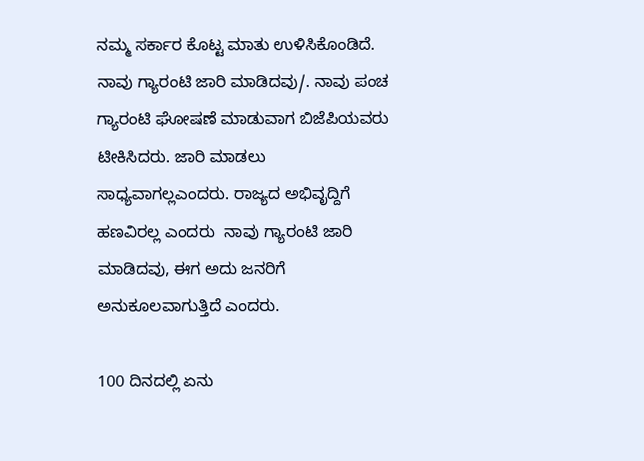ನಮ್ಮ ಸರ್ಕಾರ ಕೊಟ್ಟ ಮಾತು ಉಳಿಸಿಕೊಂಡಿದೆ. ನಾವು ಗ್ಯಾರಂಟಿ ಜಾರಿ ಮಾಡಿದವು/. ನಾವು ಪಂಚ ಗ್ಯಾರಂಟಿ ಘೋಷಣೆ ಮಾಡುವಾಗ ಬಿಜೆಪಿಯವರು ಟೀಕಿಸಿದರು. ಜಾರಿ ಮಾಡಲು ಸಾಧ್ಯವಾಗಲ್ಲಎಂದರು. ರಾಜ್ಯದ ಅಭಿವೃದ್ದಿಗೆ ಹಣವಿರಲ್ಲ ಎಂದರು  ನಾವು ಗ್ಯಾರಂಟಿ ಜಾರಿ ಮಾಡಿದವು, ಈಗ ಅದು ಜನರಿಗೆ ಅನುಕೂಲವಾಗುತ್ತಿದೆ ಎಂದರು.

100 ದಿನದಲ್ಲಿ ಏನು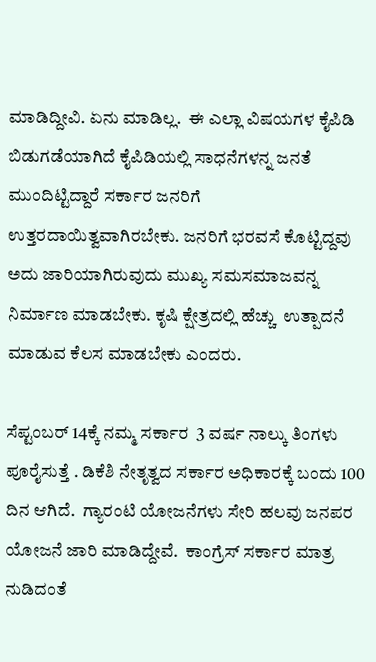ಮಾಡಿದ್ದೀವಿ. ಏನು ಮಾಡಿಲ್ಲ.  ಈ ಎಲ್ಲಾ ವಿಷಯಗಳ ಕೈಪಿಡಿ ಬಿಡುಗಡೆಯಾಗಿದೆ ಕೈಪಿಡಿಯಲ್ಲಿ ಸಾಧನೆಗಳನ್ನ ಜನತೆ ಮುಂದಿಟ್ಟಿದ್ದಾರೆ ಸರ್ಕಾರ ಜನರಿಗೆ ಉತ್ತರದಾಯಿತ್ವವಾಗಿರಬೇಕು. ಜನರಿಗೆ ಭರವಸೆ ಕೊಟ್ಟಿದ್ದವು ಅದು ಜಾರಿಯಾಗಿರುವುದು ಮುಖ್ಯ ಸಮಸಮಾಜವನ್ನ ನಿರ್ಮಾಣ ಮಾಡಬೇಕು. ಕೃಷಿ ಕ್ಷೇತ್ರದಲ್ಲಿ ಹೆಚ್ಚು  ಉತ್ಪಾದನೆ ಮಾಡುವ ಕೆಲಸ ಮಾಡಬೇಕು ಎಂದರು.

ಸೆಪ್ಟಂಬರ್ 14ಕ್ಕೆ ನಮ್ಮ ಸರ್ಕಾರ  3 ವರ್ಷ ನಾಲ್ಕು ತಿಂಗಳು ಪೂರೈಸುತ್ತೆ . ಡಿಕೆಶಿ ನೇತೃತ್ವದ ಸರ್ಕಾರ ಅಧಿಕಾರಕ್ಕೆ ಬಂದು 100 ದಿನ ಆಗಿದೆ.  ಗ್ಯಾರಂಟಿ ಯೋಜನೆಗಳು ಸೇರಿ ಹಲವು ಜನಪರ ಯೋಜನೆ ಜಾರಿ ಮಾಡಿದ್ದೇವೆ.  ಕಾಂಗ್ರೆಸ್ ಸರ್ಕಾರ ಮಾತ್ರ ನುಡಿದಂತೆ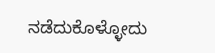ನಡೆದುಕೊಳ್ಳೋದು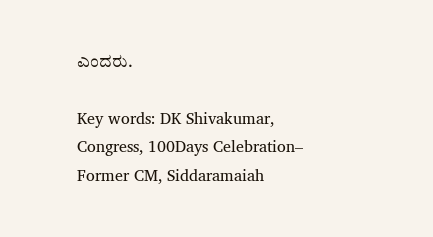ಎಂದರು.

Key words: DK Shivakumar, Congress, 100Days Celebration– Former CM, Siddaramaiah